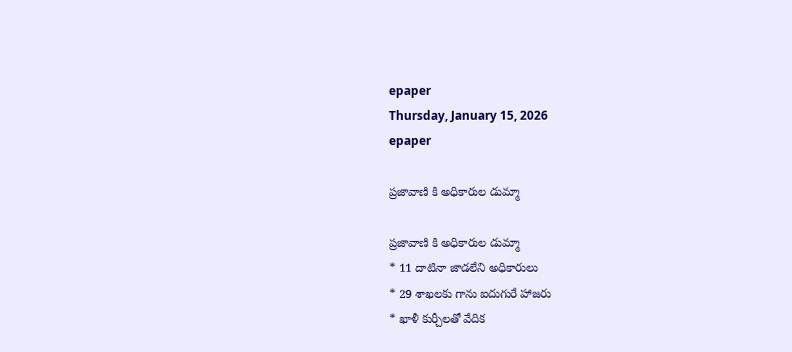epaper
Thursday, January 15, 2026
epaper

ప్రజావాణి కి అధికారుల డుమ్మా

ప్రజావాణి కి అధికారుల డుమ్మా
* 11 దాటినా జాడలేని అధికారులు
* 29 శాఖలకు గాను ఐదుగురే హాజరు
* ఖాళీ కుర్చీలతో వేదిక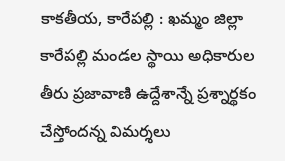కాకతీయ, కారేపల్లి : ఖమ్మం జిల్లా కారేపల్లి మండల స్థాయి అధికారుల తీరు ప్రజావాణి ఉద్దేశాన్నే ప్రశ్నార్థకం చేస్తోందన్న విమర్శలు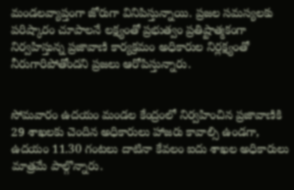మండలవ్యాప్తంగా జోరుగా వినిపిస్తున్నాయి. ప్రజల సమస్యలకు పరిష్కారం చూపాలనే లక్ష్యంతో ప్రభుత్వం ప్రతిష్టాత్మకంగా నిర్వహిస్తున్న ప్రజావాణి కార్యక్రమం అధికారుల నిర్లక్ష్యంతో నీరుగారిపోతోందని ప్రజలు ఆరోపిస్తున్నారు.


సోమవారం ఉదయం మండల కేంద్రంలో నిర్వహించిన ప్రజావాణికి 29 శాఖలకు చెందిన అధికారులు హాజరు కావాల్సి ఉండగా, ఉదయం 11.30 గంటలు దాటినా కేవలం ఐదు శాఖల అధికారులు మాత్రమే పాల్గొన్నారు.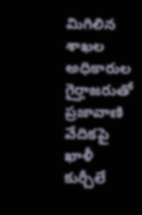మిగిలిన శాఖల అధికారుల గైర్హాజరుతో ప్రజావాణి వేదికపై ఖాళీ కుర్చీలే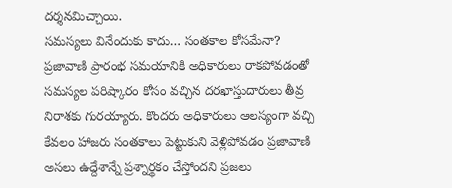దర్శనమిచ్చాయి.
సమస్యలు వినేందుకు కాదు… సంతకాల కోసమేనా?
ప్రజావాణి ప్రారంభ సమయానికి అధికారులు రాకపోవడంతో సమస్యల పరిష్కారం కోసం వచ్చిన దరఖాస్తుదారులు తీవ్ర నిరాశకు గురయ్యారు. కొందరు అధికారులు ఆలస్యంగా వచ్చి కేవలం హాజరు సంతకాలు పెట్టుకుని వెళ్లిపోవడం ప్రజావాణి అసలు ఉద్దేశాన్నే ప్రశ్నార్థకం చేస్తోందని ప్రజలు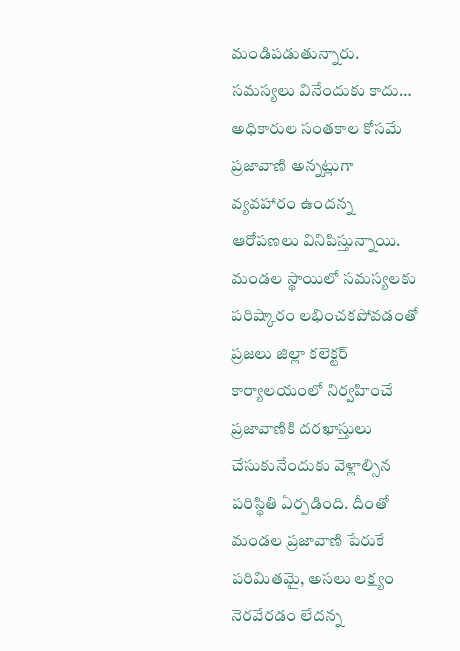మండిపడుతున్నారు. సమస్యలు వినేందుకు కాదు… అధికారుల సంతకాల కోసమే ప్రజావాణి అన్నట్లుగా వ్యవహారం ఉందన్న ఆరోపణలు వినిపిస్తున్నాయి.
మండల స్థాయిలో సమస్యలకు పరిష్కారం లభించకపోవడంతో ప్రజలు జిల్లా కలెక్టర్ కార్యాలయంలో నిర్వహించే ప్రజావాణికి దరఖాస్తులు చేసుకునేందుకు వెళ్లాల్సిన పరిస్థితి ఏర్పడింది. దీంతో మండల ప్రజావాణి పేరుకే పరిమితమై, అసలు లక్ష్యం నెరవేరడం లేదన్న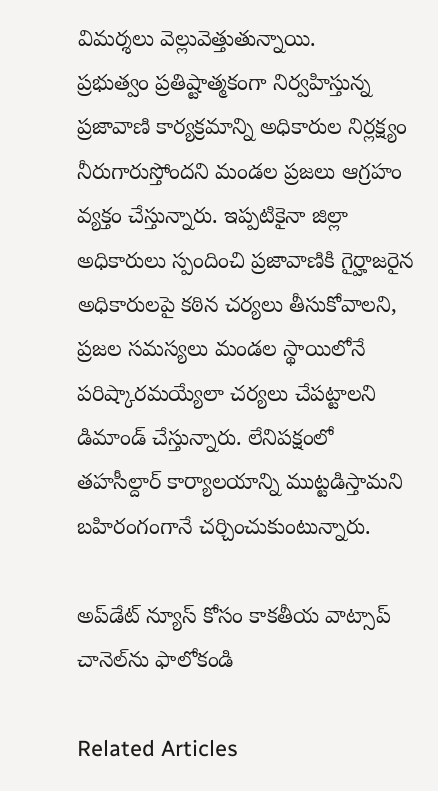విమర్శలు వెల్లువెత్తుతున్నాయి.
ప్రభుత్వం ప్రతిష్టాత్మకంగా నిర్వహిస్తున్న ప్రజావాణి కార్యక్రమాన్ని అధికారుల నిర్లక్ష్యం నీరుగారుస్తోందని మండల ప్రజలు ఆగ్రహం వ్యక్తం చేస్తున్నారు. ఇప్పటికైనా జిల్లా అధికారులు స్పందించి ప్రజావాణికి గైర్హాజరైన అధికారులపై కఠిన చర్యలు తీసుకోవాలని, ప్రజల సమస్యలు మండల స్థాయిలోనే పరిష్కారమయ్యేలా చర్యలు చేపట్టాలని డిమాండ్ చేస్తున్నారు. లేనిపక్షంలో తహసీల్దార్ కార్యాలయాన్ని ముట్టడిస్తామని బహిరంగంగానే చర్చించుకుంటున్నారు.

అప్‌డేట్ న్యూస్ కోసం కాక‌తీయ వాట్సాప్ చానెల్‌ను ఫాలోకండి

Related Articles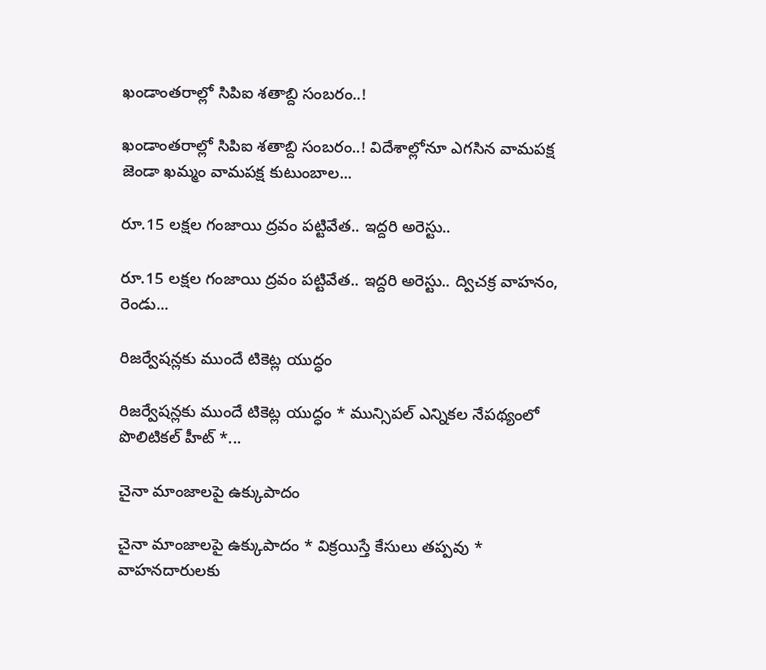ఖండాంతరాల్లో సిపిఐ శతాబ్ది సంబరం..!

ఖండాంతరాల్లో సిపిఐ శతాబ్ది సంబరం..! విదేశాల్లోనూ ఎగసిన వామపక్ష జెండా ఖమ్మం వామపక్ష కుటుంబాల...

రూ.15 లక్షల గంజాయి ద్రవం పట్టివేత.. ఇద్ద‌రి అరెస్టు..

రూ.15 లక్షల గంజాయి ద్రవం పట్టివేత.. ఇద్ద‌రి అరెస్టు.. ద్విచక్ర వాహనం, రెండు...

రిజర్వేషన్లకు ముందే టికెట్ల యుద్ధం

రిజర్వేషన్లకు ముందే టికెట్ల యుద్ధం * మున్సిపల్ ఎన్నికల నేపథ్యంలో పొలిటికల్ హీట్ *...

చైనా మాంజాలపై ఉక్కుపాదం

చైనా మాంజాలపై ఉక్కుపాదం * విక్రయిస్తే కేసులు తప్పవు * వాహనదారులకు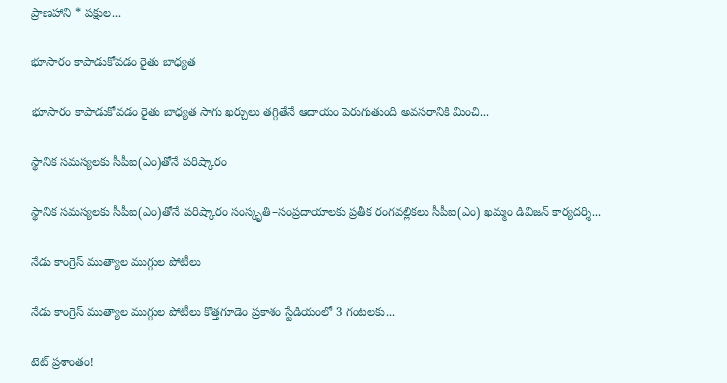ప్రాణహాని * పక్షుల...

భూసారం కాపాడుకోవడం రైతు బాధ్యత

భూసారం కాపాడుకోవడం రైతు బాధ్యత సాగు ఖర్చులు త‌గ్గితేనే ఆదాయం పెరుగుతుంది అవసరానికి మించి...

స్థానిక సమస్యలకు సీపీఐ(ఎం)తోనే పరిష్కారం

స్థానిక సమస్యలకు సీపీఐ(ఎం)తోనే పరిష్కారం సంస్కృతి–సంప్రదాయాలకు ప్రతీక రంగవల్లికలు సీపీఐ(ఎం) ఖమ్మం డివిజన్ కార్యదర్శి...

నేడు కాంగ్రెస్‌ ముత్యాల ముగ్గుల పోటీలు

నేడు కాంగ్రెస్‌ ముత్యాల ముగ్గుల పోటీలు కొత్తగూడెం ప్రకాశం స్టేడియంలో 3 గంటలకు...

టెట్‌ ప్రశాంతం!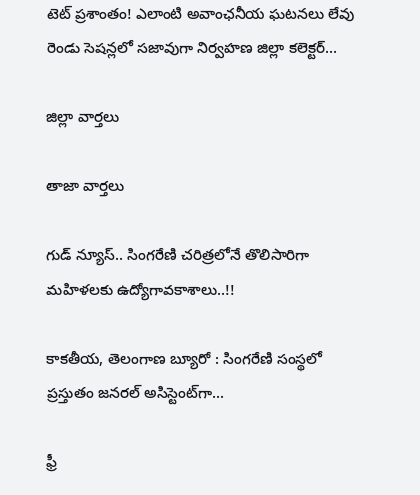టెట్‌ ప్రశాంతం! ఎలాంటి అవాంఛనీయ ఘటనలు లేవు రెండు సెషన్లలో సజావుగా నిర్వహణ జిల్లా కలెక్టర్...

జిల్లా వార్త‌లు

తాజా వార్త‌లు

గుడ్ న్యూస్.. సింగరేణి చరిత్రలోనే తొలిసారిగా మ‌హిళ‌ల‌కు ఉద్యోగావ‌కాశాలు..!!

కాక‌తీయ‌, తెలంగాణ బ్యూరో : సింగరేణి సంస్థలో ప్రస్తుతం జనరల్ అసిస్టెంట్‌గా...

ఫ్రీ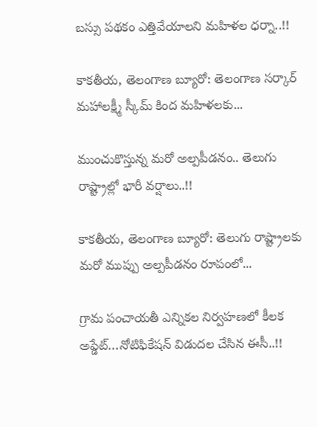బస్సు పథకం ఎత్తివేయాలని మహిళల ధర్నా..!!

కాకతీయ, తెలంగాణ బ్యూరో: తెలంగాణ సర్కార్ మహాలక్ష్మీ స్కీమ్ కింద మహిళలకు...

ముంచుకొస్తున్న మరో అల్పపీడనం.. తెలుగు రాష్ట్రాల్లో భారీ వర్షాలు..!!

కాకతీయ, తెలంగాణ బ్యూరో: తెలుగు రాష్ట్రాలకు మరో ముప్పు అల్పపీడనం రూపంలో...

గ్రామ పంచాయ‌తీ ఎన్నిక‌ల నిర్వ‌హ‌ణ‌లో కీల‌క అప్డేట్‌…నోటిఫికేషన్ విడుదల చేసిన ఈసీ..!!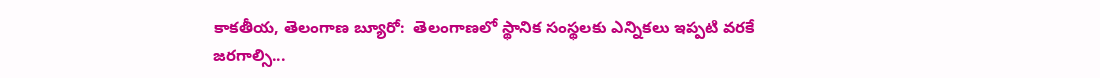కాకతీయ, తెలంగాణ బ్యూరో:  తెలంగాణలో స్థానిక సంస్థలకు ఎన్నికలు ఇప్పటి వరకే జరగాల్సి...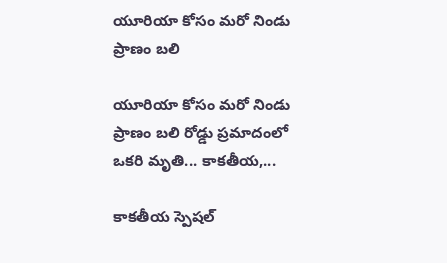యూరియా కోసం మరో నిండు ప్రాణం బలి

యూరియా కోసం మరో నిండు ప్రాణం బలి రోడ్డు ప్రమాదంలో ఒకరి మృతి... కాకతీయ,...

కాక‌తీయ స్పెష‌ల్‌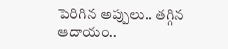పెరిగిన అప్పులు.. తగ్గిన ఆదాయం..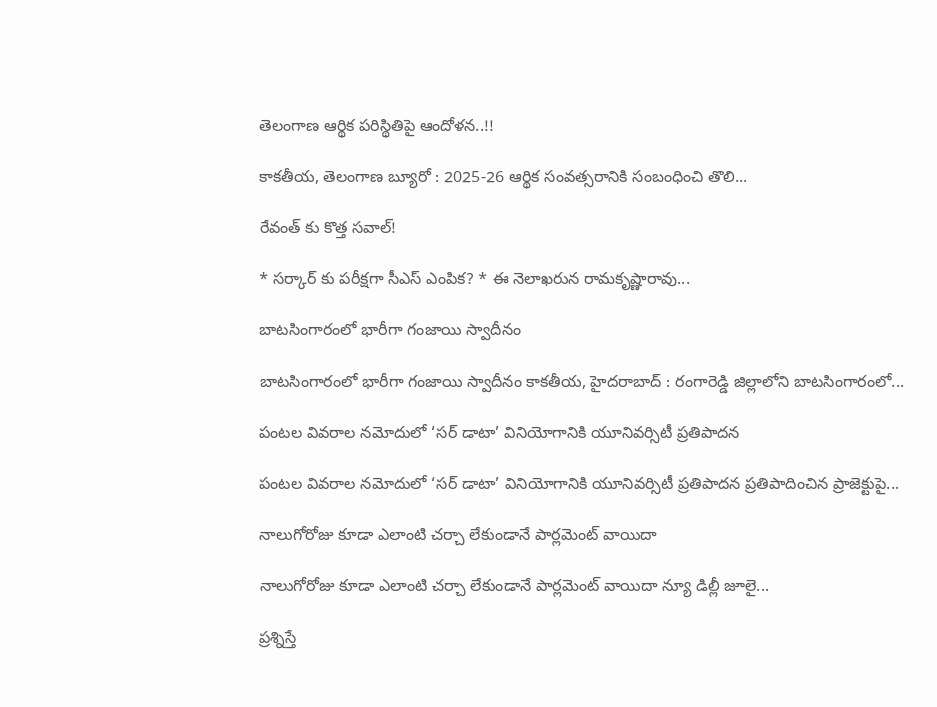తెలంగాణ ఆర్థిక పరిస్థితిపై ఆందోళన..!!

కాకతీయ, తెలంగాణ బ్యూరో : 2025-26 ఆర్థిక సంవత్సరానికి సంబంధించి తొలి...

రేవంత్ కు కొత్త సవాల్!

* సర్కార్ కు పరీక్షగా సీఎస్ ఎంపిక? * ఈ నెలాఖరున రామకృష్ణారావు...

బాటసింగారంలో భారీగా గంజాయి స్వాదీనం

బాటసింగారంలో భారీగా గంజాయి స్వాదీనం కాక‌తీయ‌, హైదరాబాద్ : రంగారెడ్డి జిల్లాలోని బాటసింగారంలో...

పంటల వివరాల నమోదులో ‘సర్ డాటా’ వినియోగానికి యూనివర్సిటీ ప్రతిపాదన

పంటల వివరాల నమోదులో ‘సర్ డాటా’ వినియోగానికి యూనివర్సిటీ ప్రతిపాదన ప్రతిపాదించిన ప్రాజెక్టుపై...

నాలుగోరోజు కూడా ఎలాంటి చర్చా లేకుండానే పార్లమెంట్ వాయిదా

నాలుగోరోజు కూడా ఎలాంటి చర్చా లేకుండానే పార్లమెంట్ వాయిదా న్యూ డిల్లీ జూలై...

ప్రశ్నిస్తే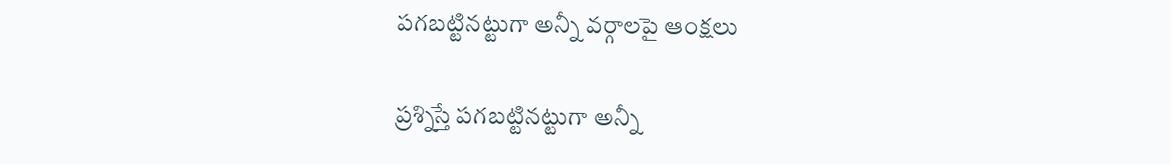పగబట్టినట్టుగా అన్నీ వర్గాలపై ఆంక్షలు

ప్రశ్నిస్తే పగబట్టినట్టుగా అన్నీ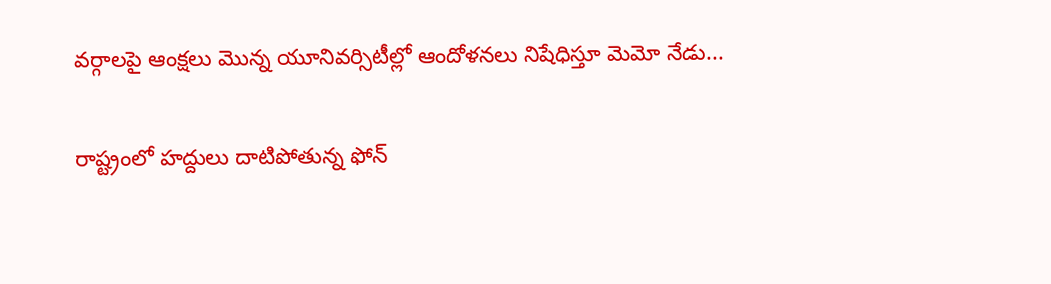వర్గాలపై ఆంక్షలు మొన్న యూనివర్సిటీల్లో ఆందోళనలు నిషేధిస్తూ మెమో నేడు...

రాష్ట్రంలో హద్దులు దాటిపోతున్న ఫోన్‌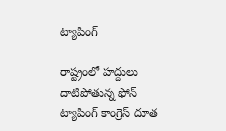ట్యాపింగ్‌

రాష్ట్రంలో హద్దులు దాటిపోతున్న ఫోన్‌ ట్యాపింగ్‌ కాంగ్రెస్‌ దూత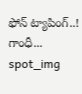ఫోన్‌ ట్యాపింగ్‌..! గాంధీ...
spot_img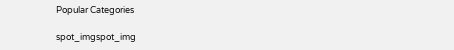Popular Categories

spot_imgspot_img